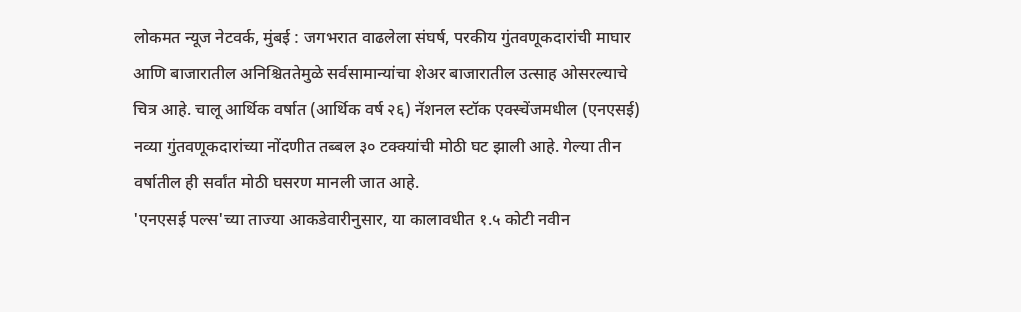लोकमत न्यूज नेटवर्क, मुंबई : जगभरात वाढलेला संघर्ष, परकीय गुंतवणूकदारांची माघार आणि बाजारातील अनिश्चिततेमुळे सर्वसामान्यांचा शेअर बाजारातील उत्साह ओसरल्याचे चित्र आहे. चालू आर्थिक वर्षात (आर्थिक वर्ष २६) नॅशनल स्टॉक एक्स्चेंजमधील (एनएसई) नव्या गुंतवणूकदारांच्या नोंदणीत तब्बल ३० टक्क्यांची मोठी घट झाली आहे. गेल्या तीन वर्षातील ही सर्वांत मोठी घसरण मानली जात आहे.
'एनएसई पल्स'च्या ताज्या आकडेवारीनुसार, या कालावधीत १.५ कोटी नवीन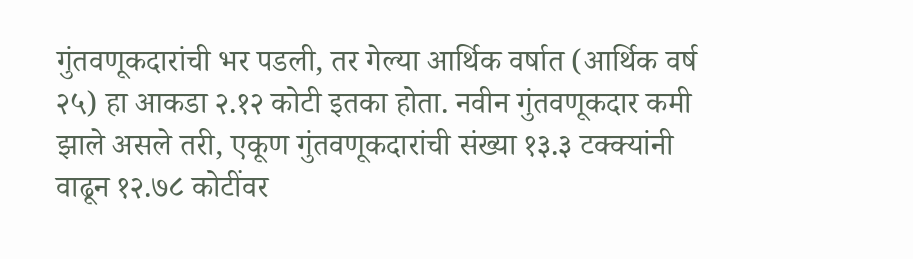गुंतवणूकदारांची भर पडली, तर गेल्या आर्थिक वर्षात (आर्थिक वर्ष २५) हा आकडा २.१२ कोटी इतका होता. नवीन गुंतवणूकदार कमी झाले असले तरी, एकूण गुंतवणूकदारांची संख्या १३.३ टक्क्यांनी वाढून १२.७८ कोटींवर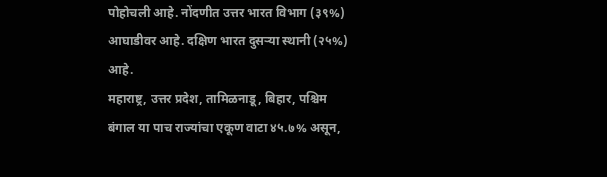पोहोचली आहे. नोंदणीत उत्तर भारत विभाग (३९%) आघाडीवर आहे. दक्षिण भारत दुसऱ्या स्थानी (२५%) आहे.
महाराष्ट्र, उत्तर प्रदेश, तामिळनाडू, बिहार, पश्चिम बंगाल या पाच राज्यांचा एकूण वाटा ४५.७% असून,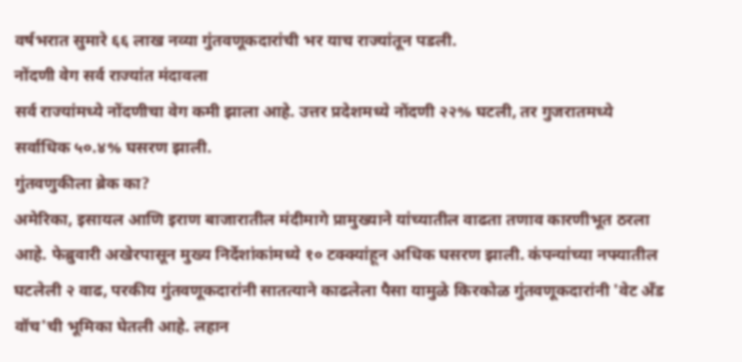वर्षभरात सुमारे ६६ लाख नव्या गुंतवणूकदारांची भर याच राज्यांतून पडली.
नोंदणी वेग सर्व राज्यांत मंदावला
सर्व राज्यांमध्ये नोंदणीचा वेग कमी झाला आहे. उत्तर प्रदेशमध्ये नोंदणी २२% घटली, तर गुजरातमध्ये सर्वाधिक ५०.४% घसरण झाली.
गुंतवणुकीला ब्रेक का?
अमेरिका, इसायल आणि इराण बाजारातील मंदीमागे प्रामुख्याने यांच्यातील वाढता तणाव कारणीभूत ठरला आहे. फेब्रुवारी अखेरपासून मुख्य निर्देशांकांमध्ये १० टक्क्यांहून अधिक घसरण झाली. कंपन्यांच्या नफ्यातील घटलेली २ वाढ, परकीय गुंतवणूकदारांनी सातत्याने काढलेला पैसा यामुळे किरकोळ गुंतवणूकदारांनी 'वेट अँड वॉच'ची भूमिका घेतली आहे. लहान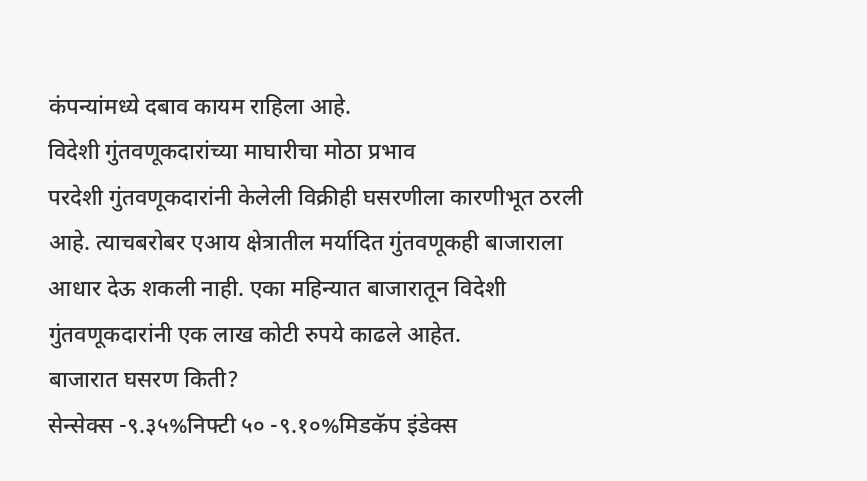कंपन्यांमध्ये दबाव कायम राहिला आहे.
विदेशी गुंतवणूकदारांच्या माघारीचा मोठा प्रभाव
परदेशी गुंतवणूकदारांनी केलेली विक्रीही घसरणीला कारणीभूत ठरली आहे. त्याचबरोबर एआय क्षेत्रातील मर्यादित गुंतवणूकही बाजाराला आधार देऊ शकली नाही. एका महिन्यात बाजारातून विदेशी गुंतवणूकदारांनी एक लाख कोटी रुपये काढले आहेत.
बाजारात घसरण किती?
सेन्सेक्स -९.३५%निफ्टी ५० -९.१०%मिडकॅप इंडेक्स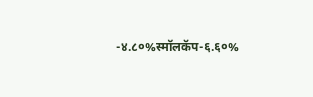-४.८०%स्मॉलकॅप-६.६०%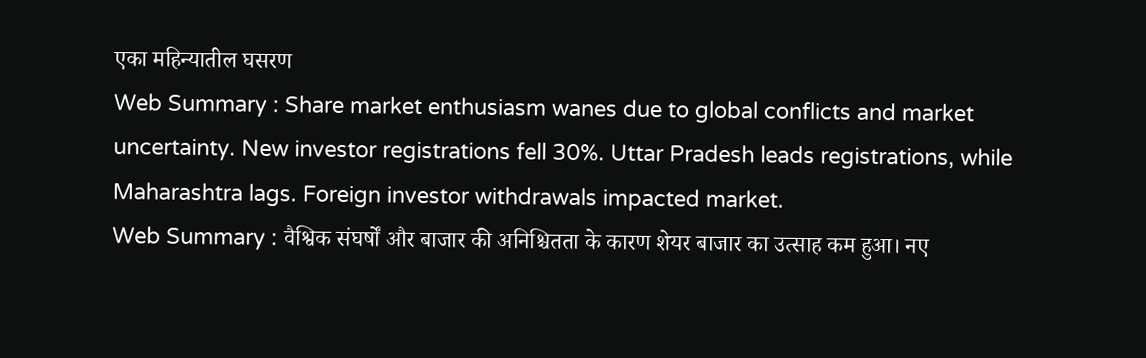एका महिन्यातील घसरण
Web Summary : Share market enthusiasm wanes due to global conflicts and market uncertainty. New investor registrations fell 30%. Uttar Pradesh leads registrations, while Maharashtra lags. Foreign investor withdrawals impacted market.
Web Summary : वैश्विक संघर्षों और बाजार की अनिश्चितता के कारण शेयर बाजार का उत्साह कम हुआ। नए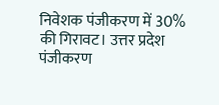निवेशक पंजीकरण में 30% की गिरावट। उत्तर प्रदेश पंजीकरण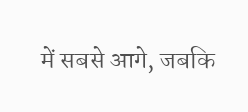में सबसे आगे, जबकि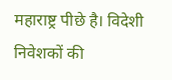महाराष्ट्र पीछे है। विदेशी निवेशकों की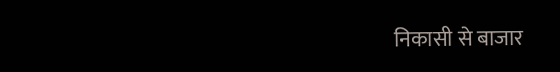निकासी से बाजार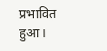प्रभावित हुआ।